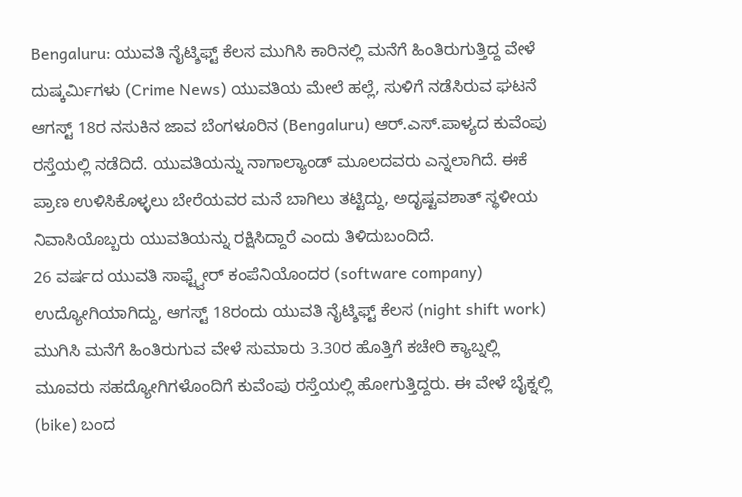Bengaluru: ಯುವತಿ ನೈಟ್ಶಿಫ್ಟ್ ಕೆಲಸ ಮುಗಿಸಿ ಕಾರಿನಲ್ಲಿ ಮನೆಗೆ ಹಿಂತಿರುಗುತ್ತಿದ್ದ ವೇಳೆ ದುಷ್ಕರ್ಮಿಗಳು (Crime News) ಯುವತಿಯ ಮೇಲೆ ಹಲ್ಲೆ, ಸುಳಿಗೆ ನಡೆಸಿರುವ ಘಟನೆ ಆಗಸ್ಟ್ 18ರ ನಸುಕಿನ ಜಾವ ಬೆಂಗಳೂರಿನ (Bengaluru) ಆರ್.ಎಸ್.ಪಾಳ್ಯದ ಕುವೆಂಪು ರಸ್ತೆಯಲ್ಲಿ ನಡೆದಿದೆ. ಯುವತಿಯನ್ನು ನಾಗಾಲ್ಯಾಂಡ್ ಮೂಲದವರು ಎನ್ನಲಾಗಿದೆ. ಈಕೆ ಪ್ರಾಣ ಉಳಿಸಿಕೊಳ್ಳಲು ಬೇರೆಯವರ ಮನೆ ಬಾಗಿಲು ತಟ್ಟಿದ್ದು, ಅದೃಷ್ಟವಶಾತ್ ಸ್ಥಳೀಯ ನಿವಾಸಿಯೊಬ್ಬರು ಯುವತಿಯನ್ನು ರಕ್ಷಿಸಿದ್ದಾರೆ ಎಂದು ತಿಳಿದುಬಂದಿದೆ.
26 ವರ್ಷದ ಯುವತಿ ಸಾಫ್ಟ್ವೇರ್ ಕಂಪೆನಿಯೊಂದರ (software company) ಉದ್ಯೋಗಿಯಾಗಿದ್ದು, ಆಗಸ್ಟ್ 18ರಂದು ಯುವತಿ ನೈಟ್ಶಿಫ್ಟ್ ಕೆಲಸ (night shift work) ಮುಗಿಸಿ ಮನೆಗೆ ಹಿಂತಿರುಗುವ ವೇಳೆ ಸುಮಾರು 3.30ರ ಹೊತ್ತಿಗೆ ಕಚೇರಿ ಕ್ಯಾಬ್ನಲ್ಲಿ ಮೂವರು ಸಹದ್ಯೋಗಿಗಳೊಂದಿಗೆ ಕುವೆಂಪು ರಸ್ತೆಯಲ್ಲಿ ಹೋಗುತ್ತಿದ್ದರು. ಈ ವೇಳೆ ಬೈಕ್ನಲ್ಲಿ (bike) ಬಂದ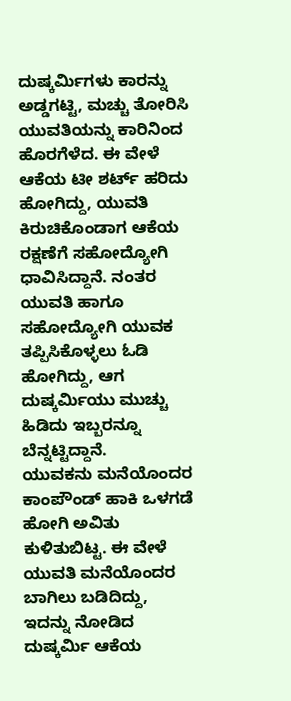ದುಷ್ಕರ್ಮಿಗಳು ಕಾರನ್ನು ಅಡ್ಡಗಟ್ಟಿ, ಮಚ್ಚು ತೋರಿಸಿ ಯುವತಿಯನ್ನು ಕಾರಿನಿಂದ ಹೊರಗೆಳೆದ. ಈ ವೇಳೆ ಆಕೆಯ ಟೀ ಶರ್ಟ್ ಹರಿದು ಹೋಗಿದ್ದು, ಯುವತಿ ಕಿರುಚಿಕೊಂಡಾಗ ಆಕೆಯ ರಕ್ಷಣೆಗೆ ಸಹೋದ್ಯೋಗಿ ಧಾವಿಸಿದ್ದಾನೆ. ನಂತರ ಯುವತಿ ಹಾಗೂ ಸಹೋದ್ಯೋಗಿ ಯುವಕ ತಪ್ಪಿಸಿಕೊಳ್ಳಲು ಓಡಿ ಹೋಗಿದ್ದು, ಆಗ ದುಷ್ಕರ್ಮಿಯು ಮುಚ್ಚು ಹಿಡಿದು ಇಬ್ಬರನ್ನೂ ಬೆನ್ನಟ್ಟಿದ್ದಾನೆ.
ಯುವಕನು ಮನೆಯೊಂದರ ಕಾಂಪೌಂಡ್ ಹಾಕಿ ಒಳಗಡೆ ಹೋಗಿ ಅವಿತು ಕುಳಿತುಬಿಟ್ಟ. ಈ ವೇಳೆ ಯುವತಿ ಮನೆಯೊಂದರ ಬಾಗಿಲು ಬಡಿದಿದ್ದು, ಇದನ್ನು ನೋಡಿದ ದುಷ್ಕರ್ಮಿ ಆಕೆಯ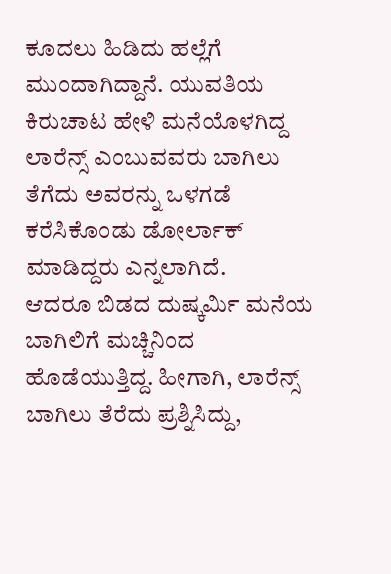ಕೂದಲು ಹಿಡಿದು ಹಲ್ಲೆಗೆ ಮುಂದಾಗಿದ್ದಾನೆ. ಯುವತಿಯ ಕಿರುಚಾಟ ಹೇಳಿ ಮನೆಯೊಳಗಿದ್ದ ಲಾರೆನ್ಸ್ ಎಂಬುವವರು ಬಾಗಿಲು ತೆಗೆದು ಅವರನ್ನು ಒಳಗಡೆ ಕರೆಸಿಕೊಂಡು ಡೋರ್ಲಾಕ್ ಮಾಡಿದ್ದರು ಎನ್ನಲಾಗಿದೆ.
ಆದರೂ ಬಿಡದ ದುಷ್ಕರ್ಮಿ ಮನೆಯ ಬಾಗಿಲಿಗೆ ಮಚ್ಚಿನಿಂದ ಹೊಡೆಯುತ್ತಿದ್ದ. ಹೀಗಾಗಿ, ಲಾರೆನ್ಸ್ ಬಾಗಿಲು ತೆರೆದು ಪ್ರಶ್ನಿಸಿದ್ದು,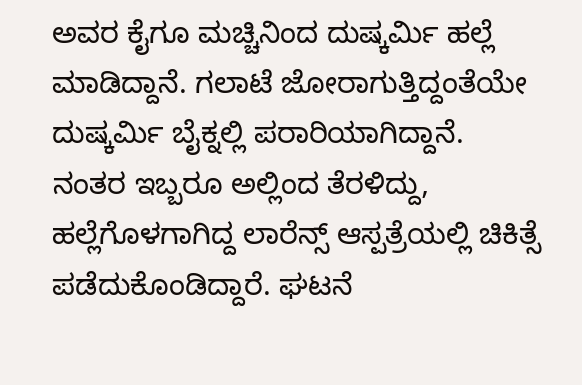ಅವರ ಕೈಗೂ ಮಚ್ಚಿನಿಂದ ದುಷ್ಕರ್ಮಿ ಹಲ್ಲೆ ಮಾಡಿದ್ದಾನೆ. ಗಲಾಟೆ ಜೋರಾಗುತ್ತಿದ್ದಂತೆಯೇ ದುಷ್ಕರ್ಮಿ ಬೈಕ್ನಲ್ಲಿ ಪರಾರಿಯಾಗಿದ್ದಾನೆ.
ನಂತರ ಇಬ್ಬರೂ ಅಲ್ಲಿಂದ ತೆರಳಿದ್ದು, ಹಲ್ಲೆಗೊಳಗಾಗಿದ್ದ ಲಾರೆನ್ಸ್ ಆಸ್ಪತ್ರೆಯಲ್ಲಿ ಚಿಕಿತ್ಸೆ ಪಡೆದುಕೊಂಡಿದ್ದಾರೆ. ಘಟನೆ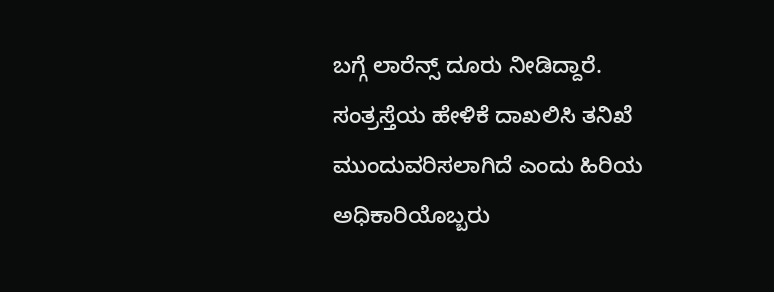ಬಗ್ಗೆ ಲಾರೆನ್ಸ್ ದೂರು ನೀಡಿದ್ದಾರೆ. ಸಂತ್ರಸ್ತೆಯ ಹೇಳಿಕೆ ದಾಖಲಿಸಿ ತನಿಖೆ ಮುಂದುವರಿಸಲಾಗಿದೆ ಎಂದು ಹಿರಿಯ ಅಧಿಕಾರಿಯೊಬ್ಬರು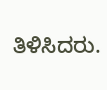ತಿಳಿಸಿದರು.